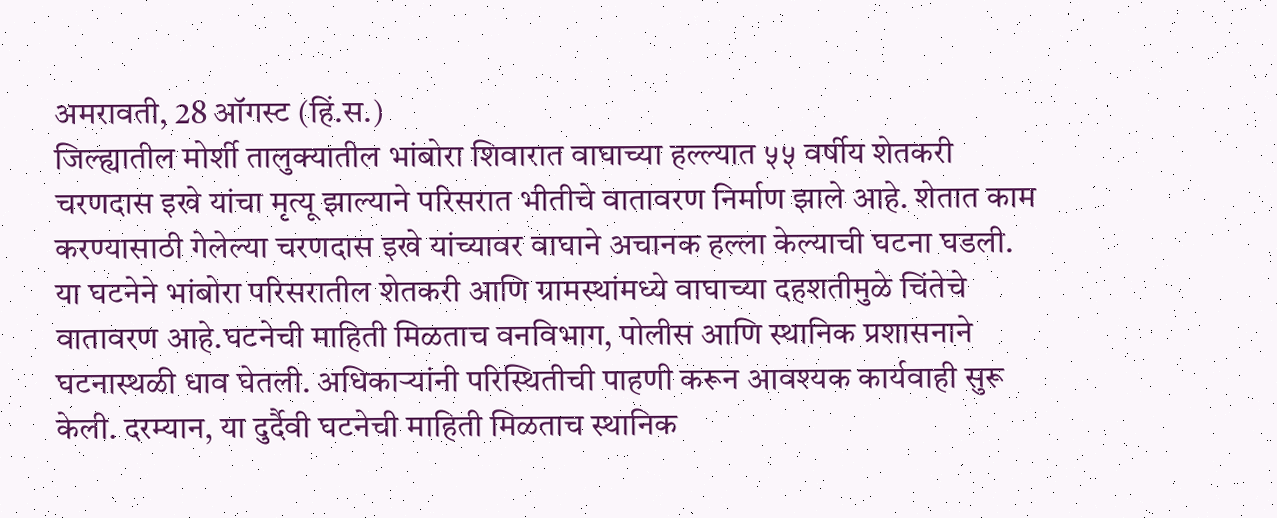अमरावती, 28 ऑगस्ट (हिं.स.)
जिल्ह्यातील मोर्शी तालुक्यातील भांबोरा शिवारात वाघाच्या हल्ल्यात ५५ वर्षीय शेतकरी चरणदास इखे यांचा मृत्यू झाल्याने परिसरात भीतीचे वातावरण निर्माण झाले आहे. शेतात काम करण्यासाठी गेलेल्या चरणदास इखे यांच्यावर वाघाने अचानक हल्ला केल्याची घटना घडली. या घटनेने भांबोरा परिसरातील शेतकरी आणि ग्रामस्थांमध्ये वाघाच्या दहशतीमुळे चिंतेचे वातावरण आहे.घटनेची माहिती मिळताच वनविभाग, पोलीस आणि स्थानिक प्रशासनाने घटनास्थळी धाव घेतली. अधिकाऱ्यांनी परिस्थितीची पाहणी करून आवश्यक कार्यवाही सुरू केली. दरम्यान, या दुर्दैवी घटनेची माहिती मिळताच स्थानिक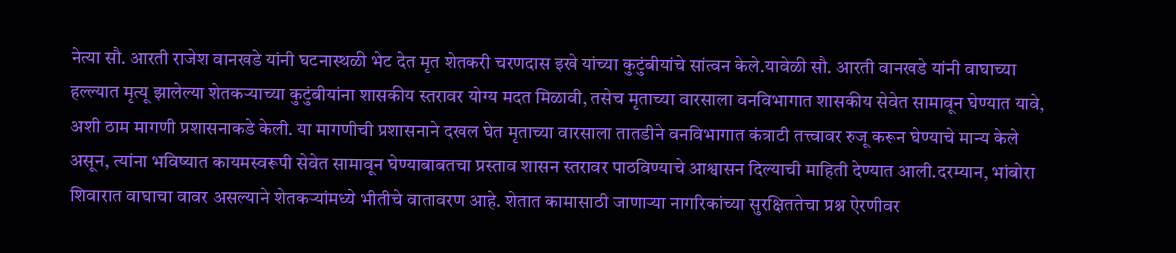नेत्या सौ. आरती राजेश वानखडे यांनी घटनास्थळी भेट देत मृत शेतकरी चरणदास इखे यांच्या कुटुंबीयांचे सांत्वन केले.यावेळी सौ. आरती वानखडे यांनी वाघाच्या हल्ल्यात मृत्यू झालेल्या शेतकऱ्याच्या कुटुंबीयांना शासकीय स्तरावर योग्य मदत मिळावी, तसेच मृताच्या वारसाला वनविभागात शासकीय सेवेत सामावून घेण्यात यावे, अशी ठाम मागणी प्रशासनाकडे केली. या मागणीची प्रशासनाने दखल घेत मृताच्या वारसाला तातडीने वनविभागात कंत्राटी तत्त्वावर रुजू करून घेण्याचे मान्य केले असून, त्यांना भविष्यात कायमस्वरूपी सेवेत सामावून घेण्याबाबतचा प्रस्ताव शासन स्तरावर पाठविण्याचे आश्वासन दिल्याची माहिती देण्यात आली.दरम्यान, भांबोरा शिवारात वाघाचा वावर असल्याने शेतकऱ्यांमध्ये भीतीचे वातावरण आहे. शेतात कामासाठी जाणाऱ्या नागरिकांच्या सुरक्षिततेचा प्रश्न ऐरणीवर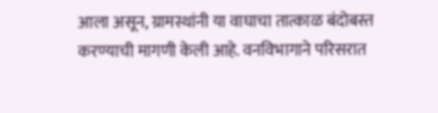आला असून, ग्रामस्थांनी या वाघाचा तात्काळ बंदोबस्त करण्याची मागणी केली आहे. वनविभागाने परिसरात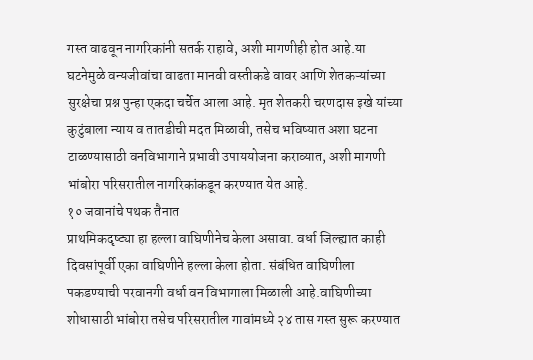गस्त वाढवून नागरिकांनी सतर्क राहावे, अशी मागणीही होत आहे.या घटनेमुळे वन्यजीवांचा वाढता मानवी वस्तीकडे वावर आणि शेतकऱ्यांच्या सुरक्षेचा प्रश्न पुन्हा एकदा चर्चेत आला आहे. मृत शेतकरी चरणदास इखे यांच्या कुटुंबाला न्याय व तातडीची मदत मिळावी, तसेच भविष्यात अशा घटना टाळण्यासाठी वनविभागाने प्रभावी उपाययोजना कराव्यात, अशी मागणी भांबोरा परिसरातील नागरिकांकडून करण्यात येत आहे.
१० जवानांचे पथक तैनात
प्राथमिकदृष्ट्या हा हल्ला वाघिणीनेच केला असावा. वर्धा जिल्ह्यात काही दिवसांपूर्वी एका वाघिणीने हल्ला केला होता. संबंधित वाघिणीला पकडण्याची परवानगी वर्धा वन विभागाला मिळाली आहे.वाघिणीच्या शोधासाठी भांबोरा तसेच परिसरातील गावांमध्ये २४ तास गस्त सुरू करण्यात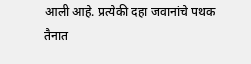आली आहे. प्रत्येकी दहा जवानांचे पथक तैनात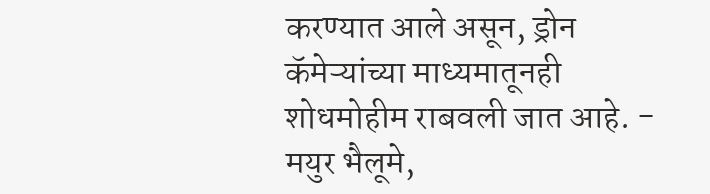करण्यात आले असून, ड्रोन कॅमेऱ्यांच्या माध्यमातूनही शोधमोहीम राबवली जात आहे. - मयुर भैलूमे,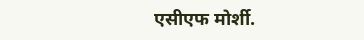एसीएफ मोर्शी.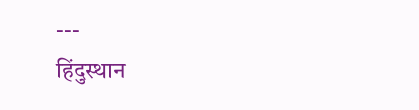---
हिंदुस्थान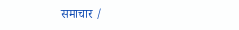समाचार /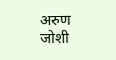अरुण जोशी